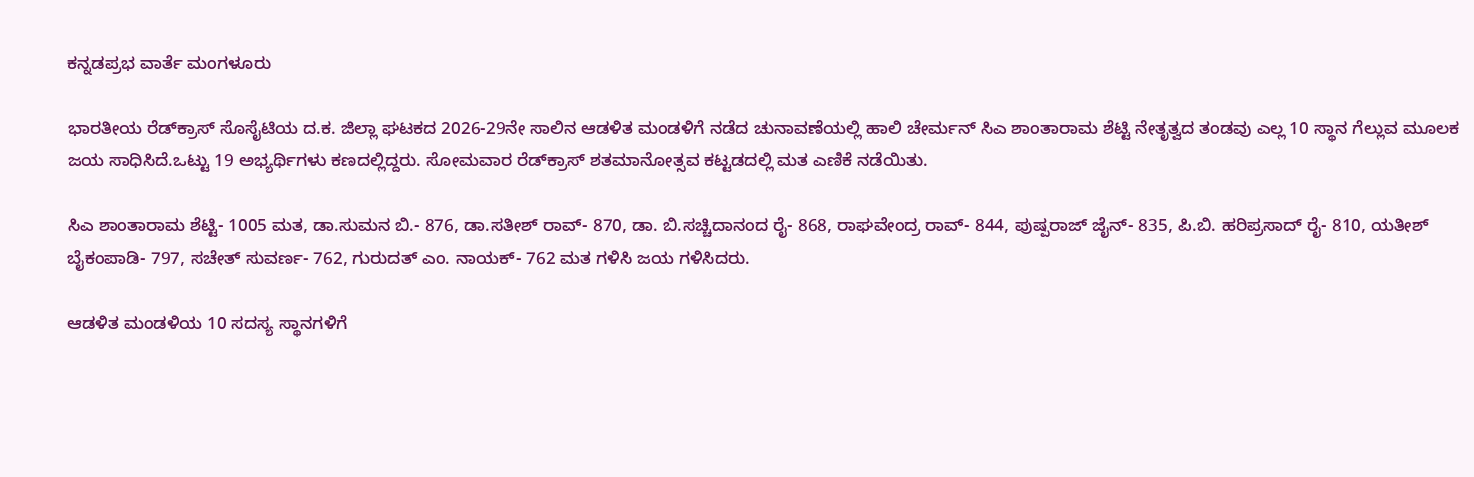ಕನ್ನಡಪ್ರಭ ವಾರ್ತೆ ಮಂಗಳೂರು

ಭಾರತೀಯ ರೆಡ್‌ಕ್ರಾಸ್ ಸೊಸೈಟಿಯ ದ.ಕ. ಜಿಲ್ಲಾ ಘಟಕದ 2026-29ನೇ ಸಾಲಿನ ಆಡಳಿತ ಮಂಡಳಿಗೆ ನಡೆದ ಚುನಾವಣೆಯಲ್ಲಿ ಹಾಲಿ ಚೇರ್ಮನ್ ಸಿಎ ಶಾಂತಾರಾಮ ಶೆಟ್ಟಿ ನೇತೃತ್ವದ ತಂಡವು ಎಲ್ಲ 10 ಸ್ಥಾನ ಗೆಲ್ಲುವ ಮೂಲಕ ಜಯ ಸಾಧಿಸಿದೆ.ಒಟ್ಟು 19 ಅಭ್ಯರ್ಥಿಗಳು ಕಣದಲ್ಲಿದ್ದರು. ಸೋಮವಾರ ರೆಡ್‌ಕ್ರಾಸ್ ಶತಮಾನೋತ್ಸವ ಕಟ್ಟಡದಲ್ಲಿ ಮತ ಎಣಿಕೆ ನಡೆಯಿತು.

ಸಿಎ ಶಾಂತಾರಾಮ ಶೆಟ್ಟಿ- 1005 ಮತ, ಡಾ.ಸುಮನ ಬಿ.- 876, ಡಾ.ಸತೀಶ್ ರಾವ್- 870, ಡಾ. ಬಿ.ಸಚ್ಚಿದಾನಂದ ರೈ- 868, ರಾಘವೇಂದ್ರ ರಾವ್- 844, ಪುಷ್ಪರಾಜ್ ಜೈನ್- 835, ಪಿ.ಬಿ. ಹರಿಪ್ರಸಾದ್ ರೈ- 810, ಯತೀಶ್ ಬೈಕಂಪಾಡಿ- 797, ಸಚೇತ್ ಸುವರ್ಣ- 762, ಗುರುದತ್ ಎಂ. ನಾಯಕ್- 762 ಮತ ಗಳಿಸಿ ಜಯ ಗಳಿಸಿದರು.

ಆಡಳಿತ ಮಂಡಳಿಯ 10 ಸದಸ್ಯ ಸ್ಥಾನಗಳಿಗೆ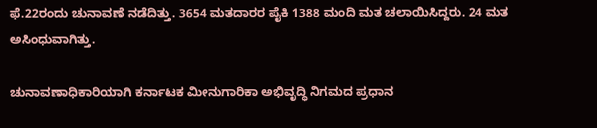ಫೆ.22ರಂದು ಚುನಾವಣೆ ನಡೆದಿತ್ತು. 3654 ಮತದಾರರ ಪೈಕಿ 1388 ಮಂದಿ ಮತ ಚಲಾಯಿಸಿದ್ದರು. 24 ಮತ ಅಸಿಂಧುವಾಗಿತ್ತು.

ಚುನಾವಣಾಧಿಕಾರಿಯಾಗಿ ಕರ್ನಾಟಕ ಮೀನುಗಾರಿಕಾ ಅಭಿವೃದ್ಧಿ ನಿಗಮದ ಪ್ರಧಾನ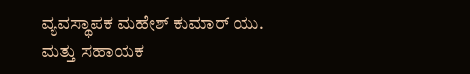ವ್ಯವಸ್ಥಾಪಕ ಮಹೇಶ್ ಕುಮಾರ್ ಯು. ಮತ್ತು ಸಹಾಯಕ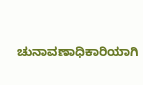ಚುನಾವಣಾಧಿಕಾರಿಯಾಗಿ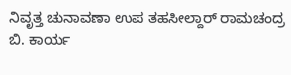ನಿವೃತ್ತ ಚುನಾವಣಾ ಉಪ ತಹಸೀಲ್ದಾರ್ ರಾಮಚಂದ್ರ ಬಿ. ಕಾರ್ಯ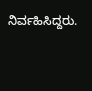ನಿರ್ವಹಿಸಿದ್ದರು.